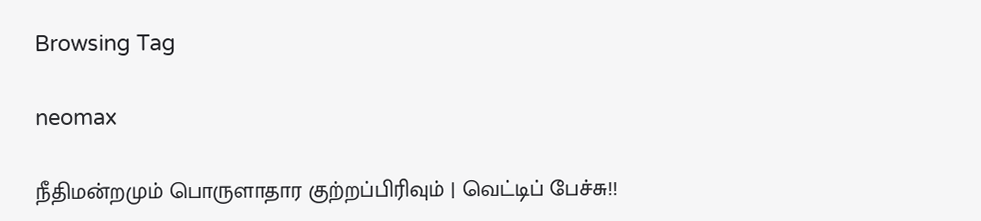Browsing Tag

neomax

நீதிமன்றமும் பொருளாதார குற்றப்பிரிவும் | வெட்டிப் பேச்சு!!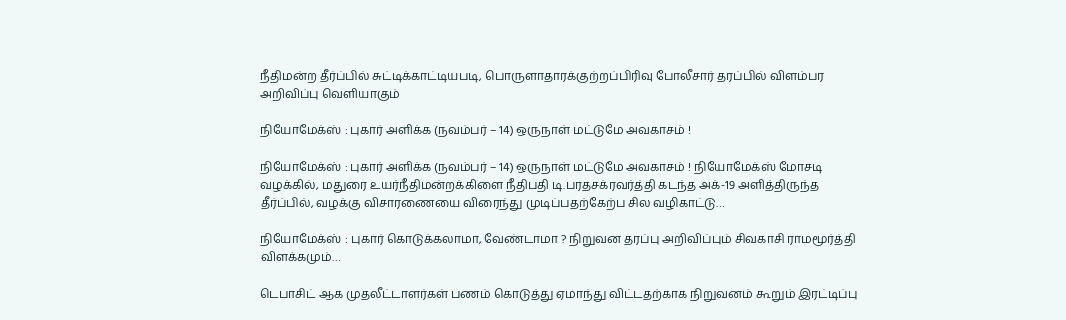நீதிமன்ற தீர்ப்பில் சுட்டிக்காட்டியபடி, பொருளாதாரக்குற்றப்பிரிவு போலீசார் தரப்பில் விளம்பர அறிவிப்பு வெளியாகும்

நியோமேக்ஸ் : புகார் அளிக்க (நவம்பர் – 14) ஒருநாள் மட்டுமே அவகாசம் !

நியோமேக்ஸ் : புகார் அளிக்க (நவம்பர் – 14) ஒருநாள் மட்டுமே அவகாசம் ! நியோமேக்ஸ் மோசடி வழக்கில், மதுரை உயர்நீதிமன்றக்கிளை நீதிபதி டி.பரதசக்ரவர்த்தி கடந்த அக்-19 அளித்திருந்த தீர்ப்பில், வழக்கு விசாரணையை விரைந்து முடிப்பதற்கேற்ப சில வழிகாட்டு…

நியோமேக்ஸ் : புகார் கொடுக்கலாமா, வேண்டாமா ? நிறுவன தரப்பு அறிவிப்பும் சிவகாசி ராமமூர்த்தி விளக்கமும்…

டெபாசிட் ஆக முதலீட்டாளர்கள் பணம் கொடுத்து ஏமாந்து விட்டதற்காக நிறுவனம் கூறும் இரட்டிப்பு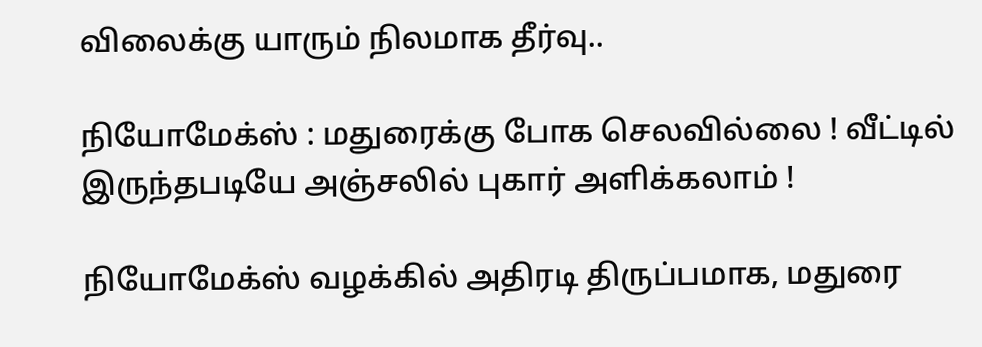விலைக்கு யாரும் நிலமாக தீர்வு..

நியோமேக்ஸ் : மதுரைக்கு போக செலவில்லை ! வீட்டில் இருந்தபடியே அஞ்சலில் புகார் அளிக்கலாம் !

நியோமேக்ஸ் வழக்கில் அதிரடி திருப்பமாக, மதுரை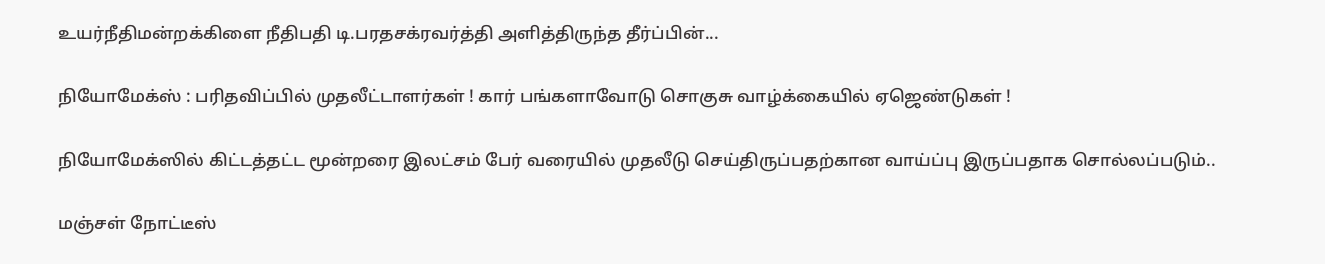உயர்நீதிமன்றக்கிளை நீதிபதி டி.பரதசக்ரவர்த்தி அளித்திருந்த தீர்ப்பின்...

நியோமேக்ஸ் : பரிதவிப்பில் முதலீட்டாளர்கள் ! கார் பங்களாவோடு சொகுசு வாழ்க்கையில் ஏஜெண்டுகள் !

நியோமேக்ஸில் கிட்டத்தட்ட மூன்றரை இலட்சம் பேர் வரையில் முதலீடு செய்திருப்பதற்கான வாய்ப்பு இருப்பதாக சொல்லப்படும்..

மஞ்சள் நோட்டீஸ்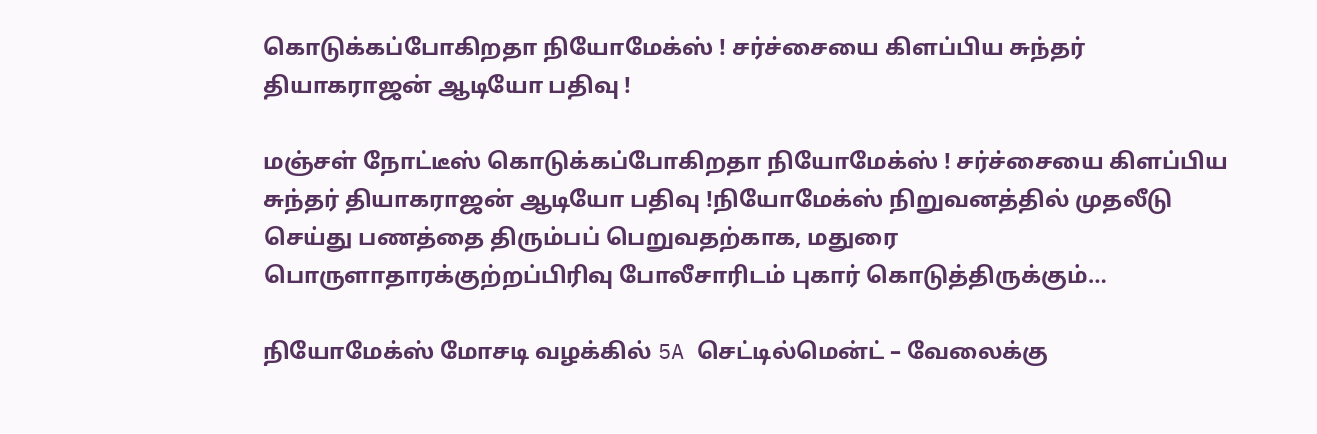கொடுக்கப்போகிறதா நியோமேக்ஸ் ! சர்ச்சையை கிளப்பிய சுந்தர் தியாகராஜன் ஆடியோ பதிவு !

மஞ்சள் நோட்டீஸ் கொடுக்கப்போகிறதா நியோமேக்ஸ் ! சர்ச்சையை கிளப்பிய சுந்தர் தியாகராஜன் ஆடியோ பதிவு !நியோமேக்ஸ் நிறுவனத்தில் முதலீடு செய்து பணத்தை திரும்பப் பெறுவதற்காக, மதுரை பொருளாதாரக்குற்றப்பிரிவு போலீசாரிடம் புகார் கொடுத்திருக்கும்…

நியோமேக்ஸ் மோசடி வழக்கில் 5A செட்டில்மென்ட் – வேலைக்கு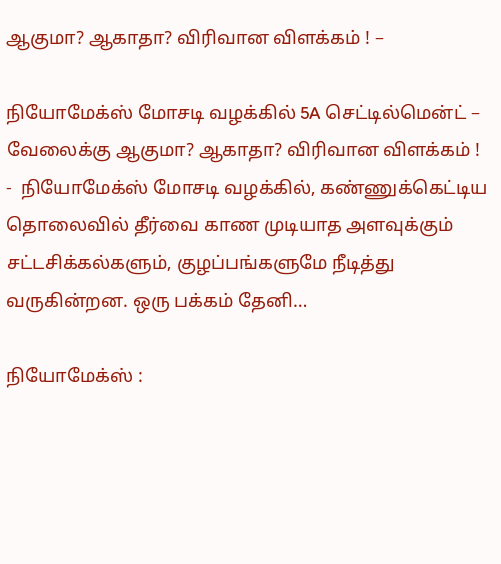ஆகுமா? ஆகாதா? விரிவான விளக்கம் ! –

நியோமேக்ஸ் மோசடி வழக்கில் 5A செட்டில்மென்ட் – வேலைக்கு ஆகுமா? ஆகாதா? விரிவான விளக்கம் ! -  நியோமேக்ஸ் மோசடி வழக்கில், கண்ணுக்கெட்டிய தொலைவில் தீர்வை காண முடியாத அளவுக்கும் சட்டசிக்கல்களும், குழப்பங்களுமே நீடித்து வருகின்றன. ஒரு பக்கம் தேனி…

நியோமேக்ஸ் :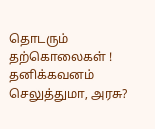தொடரும் தற்கொலைகள் ! தனிக்கவனம் செலுத்துமா, அரசு?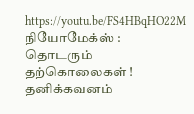https://youtu.be/FS4HBqHO22M நியோமேக்ஸ் : தொடரும் தற்கொலைகள் ! தனிக்கவனம்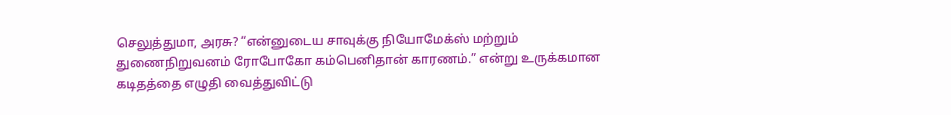செலுத்துமா, அரசு? “என்னுடைய சாவுக்கு நியோமேக்ஸ் மற்றும் துணைநிறுவனம் ரோபோகோ கம்பெனிதான் காரணம்.” என்று உருக்கமான கடிதத்தை எழுதி வைத்துவிட்டு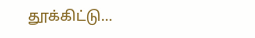தூக்கிட்டு…